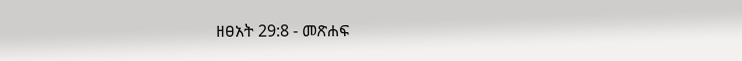ዘፀአት 29:8 - መጽሐፍ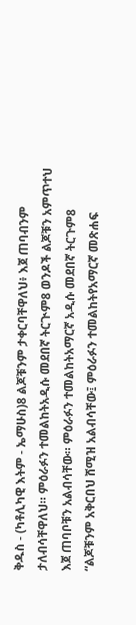ቅዱስ - (ካቶሊካዊ እትም - ኤማሁስ)8 ልጆቹንም ታቀርባቸዋለህ፥ እጀ ጠባብንም ታለብሳቸዋለህ። ምዕራፉን ተመልከትአዲሱ መደበኛ ትርጒም8 ወንዶች ልጆቹን አምጥተህ እጀ ጠባቦቹን አልብሳቸው። ምዕራፉን ተመልከትአማርኛ አዲሱ መደበኛ ትርጉም8 “ልጆቹንም አቅርበህ ሸሚዝ አልብሳቸው፤ ምዕራፉን ተመልከትየአማርኛ መጽሐፍ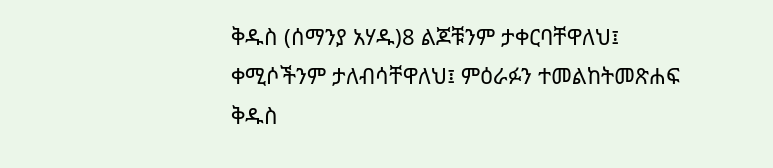ቅዱስ (ሰማንያ አሃዱ)8 ልጆቹንም ታቀርባቸዋለህ፤ ቀሚሶችንም ታለብሳቸዋለህ፤ ምዕራፉን ተመልከትመጽሐፍ ቅዱስ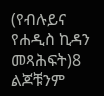(የብሉይና የሐዲስ ኪዳን መጻሕፍት)8 ልጆቹንም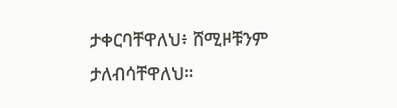ታቀርባቸዋለህ፥ ሸሚዞቹንም ታለብሳቸዋለህ።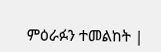ምዕራፉን ተመልከት |